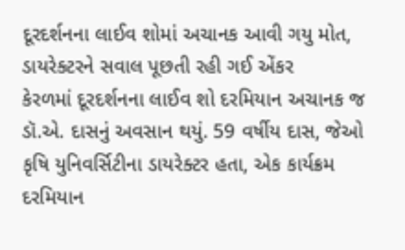દૂરદર્શનના લાઈવ શોમાં અચાનક આવી ગયુ મોત, ડાયરેક્ટરને સવાલ પૂછતી રહી ગઈ એંકર
કેરળમાં દૂરદર્શનના લાઈવ શો દરમિયાન અચાનક જ ડૉ.એ. દાસનું અવસાન થયું. 59 વર્ષીય દાસ, જેઓ કૃષિ યુનિવર્સિટીના ડાયરેક્ટર હતા, એક કાર્યક્રમ દરમિયાન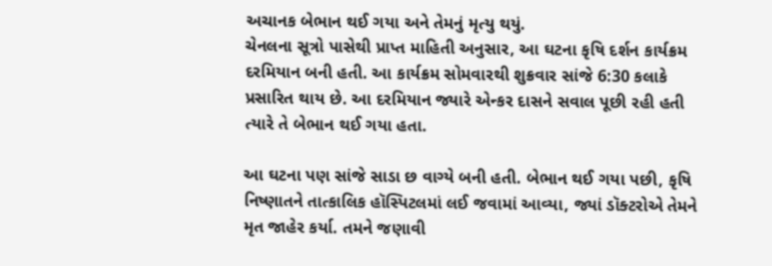અચાનક બેભાન થઈ ગયા અને તેમનું મૃત્યુ થયું.
ચેનલના સૂત્રો પાસેથી પ્રાપ્ત માહિતી અનુસાર, આ ઘટના કૃષિ દર્શન કાર્યક્રમ દરમિયાન બની હતી. આ કાર્યક્રમ સોમવારથી શુક્રવાર સાંજે 6:30 કલાકે પ્રસારિત થાય છે. આ દરમિયાન જ્યારે એન્કર દાસને સવાલ પૂછી રહી હતી ત્યારે તે બેભાન થઈ ગયા હતા.

આ ઘટના પણ સાંજે સાડા છ વાગ્યે બની હતી. બેભાન થઈ ગયા પછી, કૃષિ નિષ્ણાતને તાત્કાલિક હૉસ્પિટલમાં લઈ જવામાં આવ્યા, જ્યાં ડૉક્ટરોએ તેમને મૃત જાહેર કર્યા. તમને જણાવી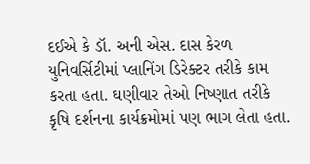દઈએ કે ડૉ. અની એસ. દાસ કેરળ યુનિવર્સિટીમાં પ્લાનિંગ ડિરેક્ટર તરીકે કામ કરતા હતા. ઘણીવાર તેઓ નિષ્ણાત તરીકે કૃષિ દર્શનના કાર્યક્રમોમાં પણ ભાગ લેતા હતા.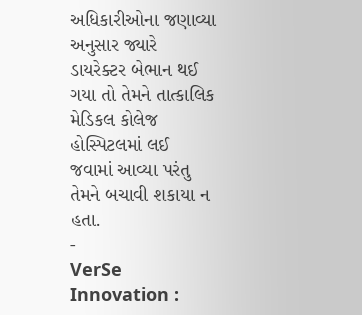અધિકારીઓના જણાવ્યા અનુસાર જ્યારે ડાયરેક્ટર બેભાન થઈ ગયા તો તેમને તાત્કાલિક મેડિકલ કોલેજ હોસ્પિટલમાં લઈ જવામાં આવ્યા પરંતુ તેમને બચાવી શકાયા ન હતા.
-
VerSe Innovation :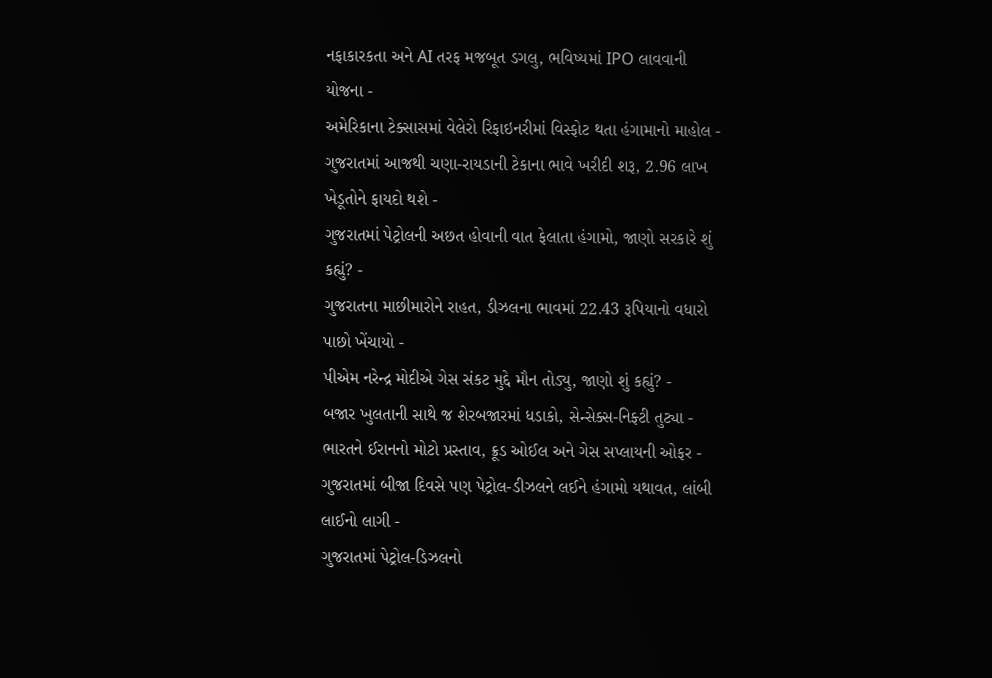નફાકારકતા અને AI તરફ મજબૂત ડગલુ, ભવિષ્યમાં IPO લાવવાની યોજના -
અમેરિકાના ટેક્સાસમાં વેલેરો રિફાઇનરીમાં વિસ્ફોટ થતા હંગામાનો માહોલ -
ગુજરાતમાં આજથી ચણા-રાયડાની ટેકાના ભાવે ખરીદી શરૂ, 2.96 લાખ ખેડૂતોને ફાયદો થશે -
ગુજરાતમાં પેટ્રોલની અછત હોવાની વાત ફેલાતા હંગામો, જાણો સરકારે શું કહ્યું? -
ગુજરાતના માછીમારોને રાહત, ડીઝલના ભાવમાં 22.43 રૂપિયાનો વધારો પાછો ખેંચાયો -
પીએમ નરેન્દ્ર મોદીએ ગેસ સંકટ મુદ્દે મૌન તોડ્યુ, જાણો શું કહ્યું? -
બજાર ખુલતાની સાથે જ શેરબજારમાં ધડાકો, સેન્સેક્સ-નિફ્ટી તુટ્યા -
ભારતને ઈરાનનો મોટો પ્રસ્તાવ, ક્રૂડ ઓઈલ અને ગેસ સપ્લાયની ઓફર -
ગુજરાતમાં બીજા દિવસે પણ પેટ્રોલ-ડીઝલને લઈને હંગામો યથાવત, લાંબી લાઈનો લાગી -
ગુજરાતમાં પેટ્રોલ-ડિઝલનો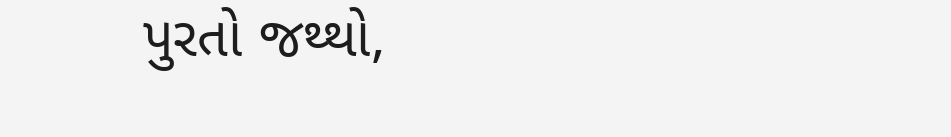પુરતો જથ્થો,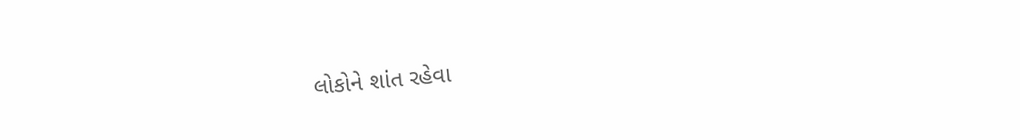લોકોને શાંત રહેવા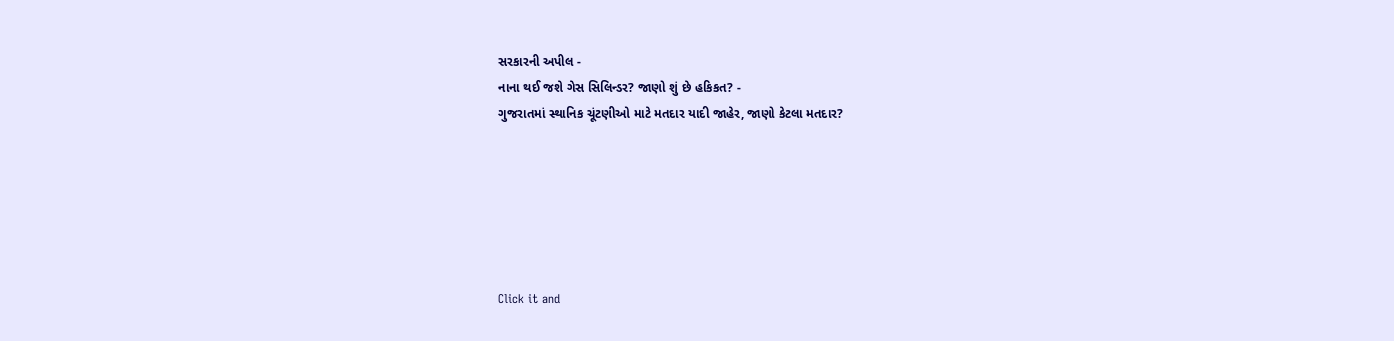સરકારની અપીલ -
નાના થઈ જશે ગેસ સિલિન્ડર? જાણો શું છે હકિકત? -
ગુજરાતમાં સ્થાનિક ચૂંટણીઓ માટે મતદાર યાદી જાહેર, જાણો કેટલા મતદાર?






Click it and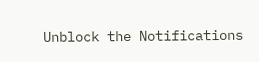Unblock the Notifications